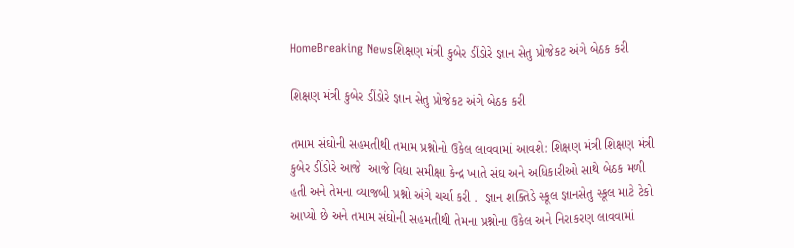HomeBreaking Newsશિક્ષણ મંત્રી કુબેર ડીંડોરે જ્ઞાન સેતુ પ્રોજેકટ અંગે બેઠક કરી

શિક્ષણ મંત્રી કુબેર ડીંડોરે જ્ઞાન સેતુ પ્રોજેકટ અંગે બેઠક કરી

તમામ સંઘોની સહમતીથી તમામ પ્રશ્નોનો ઉકેલ લાવવામાં આવશે: શિક્ષણ મંત્રી શિક્ષણ મંત્રી કુબેર ડીંડોરે આજે  આજે વિદ્યા સમીક્ષા કેન્દ્ર ખાતે સંઘ અને અધિકારીઓ સાથે બેઠક મળી હતી અને તેમના વ્યાજબી પ્રશ્નો અંગે ચર્ચા કરી .  જ્ઞાન શક્તિડે સ્કૂલ જ્ઞાનસેતુ સ્કૂલ માટે ટેકો આપ્યો છે અને તમામ સંઘોની સહમતીથી તેમના પ્રશ્નોના ઉકેલ અને નિરાકરણ લાવવામાં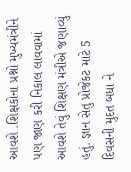આવશે .શિક્ષકોના પ્રશ્નો મુખ્યમંત્રીને પણ જાણ કરી નિકાલ લાવવામાં આવશે તેવું શિક્ષણ મંત્રીએ જણાવ્યું હતું. જ્ઞાન સેતુ પ્રોજેકટ માટે 5 દિવસની મુદત બધા ને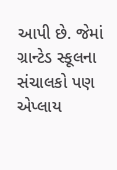આપી છે. જેમાં ગ્રાન્ટેડ સ્કૂલના સંચાલકો પણ એપ્લાય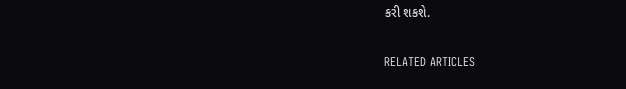કરી શકશે.

RELATED ARTICLES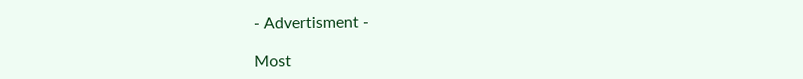- Advertisment -

Most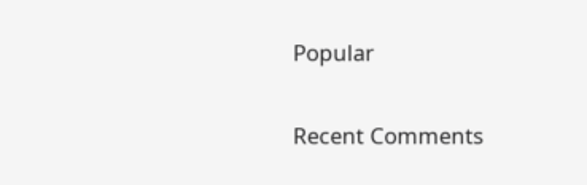Popular

Recent Comments